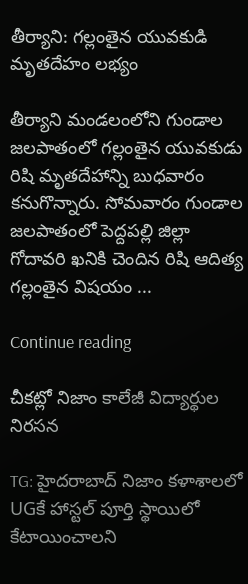తీర్యాని: గల్లంతైన యువకుడి మృతదేహం లభ్యం

తీర్యాని మండలంలోని గుండాల జలపాతంలో గల్లంతైన యువకుడు రిషి మృతదేహాన్ని బుధవారం కనుగొన్నారు. సోమవారం గుండాల జలపాతంలో పెద్దపల్లి జిల్లా గోదావరి ఖనికి చెందిన రిషి ఆదిత్య గల్లంతైన విషయం ...

Continue reading

చీకట్లో నిజాం కాలేజీ విద్యార్థుల నిరసన

TG: హైదరాబాద్ నిజాం కళాశాలలో UGకే హాస్టల్ పూర్తి స్థాయిలో కేటాయించాలని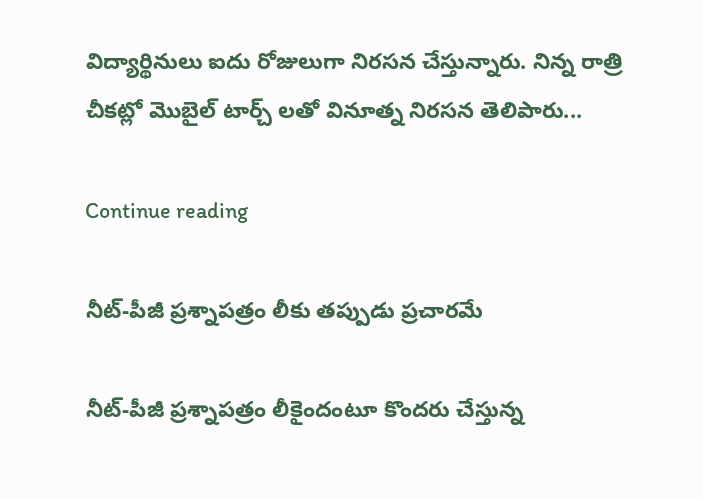విద్యార్థినులు ఐదు రోజులుగా నిరసన చేస్తున్నారు. నిన్న రాత్రి చీకట్లో మొబైల్ టార్చ్ లతో వినూత్న నిరసన తెలిపారు...

Continue reading

నీట్-పీజీ ప్రశ్నాపత్రం లీకు తప్పుడు ప్రచారమే

నీట్-పీజీ ప్రశ్నాపత్రం లీకైందంటూ కొందరు చేస్తున్న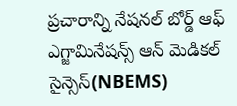ప్రచారాన్ని నేషనల్ బోర్డ్ ఆఫ్ ఎగ్జామినేషన్స్ ఆన్ మెడికల్ సైన్సెస్(NBEMS)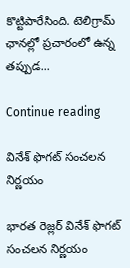కొట్టిపారేసింది. టెలిగ్రామ్ ఛానల్లో ప్రచారంలో ఉన్న తప్పుడ...

Continue reading

వినేశ్ ఫొగట్ సంచలన నిర్ణయం

భారత రెజ్లర్ వినేశ్ ఫొగట్ సంచలన నిర్ణయం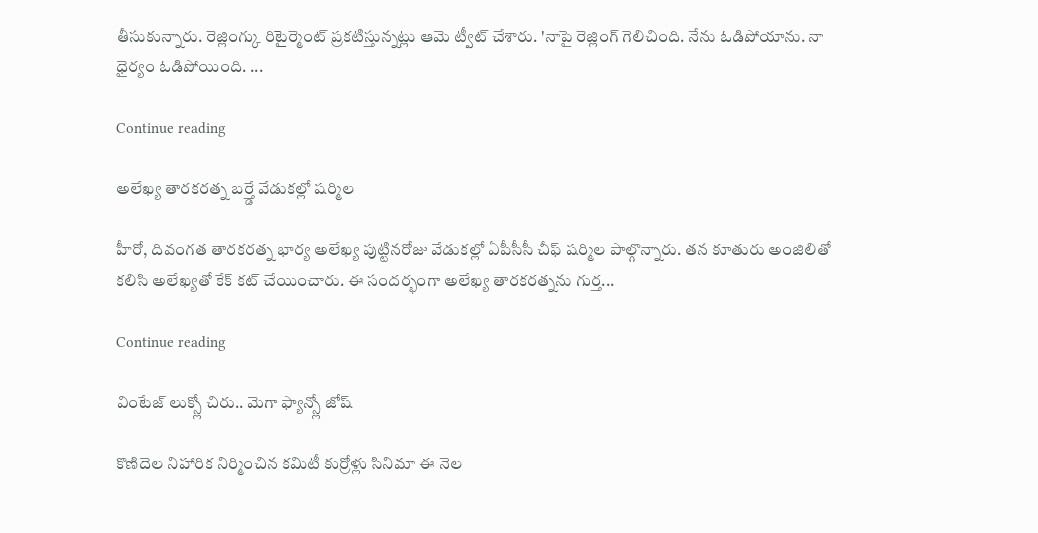తీసుకున్నారు. రెజ్లింగ్కు రిటైర్మెంట్ ప్రకటిస్తున్నట్లు ఆమె ట్వీట్ చేశారు. 'నాపై రెజ్లింగ్ గెలిచింది. నేను ఓడిపోయాను. నా ధైర్యం ఓడిపోయింది. ...

Continue reading

అలేఖ్య తారకరత్న బర్త్డే వేడుకల్లో షర్మిల

హీరో, దివంగత తారకరత్న భార్య అలేఖ్య పుట్టినరోజు వేడుకల్లో ఏపీసీసీ చీఫ్ షర్మిల పాల్గొన్నారు. తన కూతురు అంజిలితో కలిసి అలేఖ్యతో కేక్ కట్ చేయించారు. ఈ సందర్భంగా అలేఖ్య తారకరత్నను గుర్త...

Continue reading

వింటేజ్ లుక్స్లో చిరు.. మెగా ఫ్యాన్స్లో జోష్

కొణిదెల నిహారిక నిర్మించిన కమిటీ కుర్రోళ్లు సినిమా ఈ నెల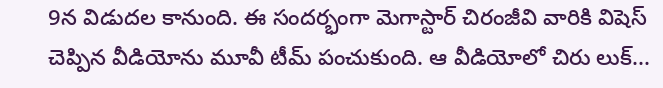9న విడుదల కానుంది. ఈ సందర్భంగా మెగాస్టార్ చిరంజీవి వారికి విషెస్ చెప్పిన వీడియోను మూవీ టీమ్ పంచుకుంది. ఆ వీడియోలో చిరు లుక్...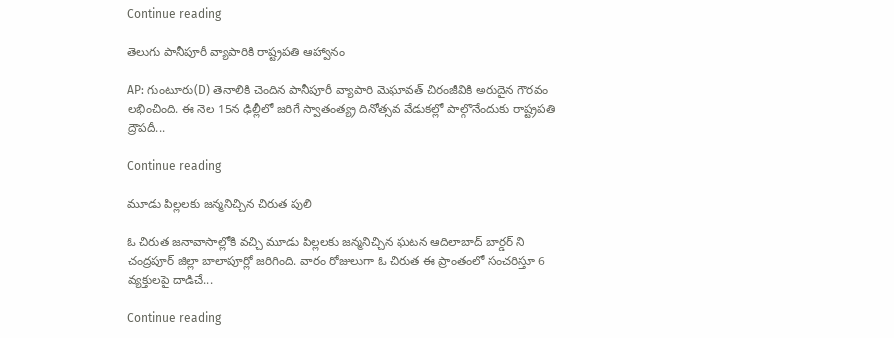Continue reading

తెలుగు పానీపూరీ వ్యాపారికి రాష్ట్రపతి ఆహ్వానం

AP: గుంటూరు(D) తెనాలికి చెందిన పానీపూరీ వ్యాపారి మెఘావత్ చిరంజీవికి అరుదైన గౌరవం లభించింది. ఈ నెల 15న ఢిల్లీలో జరిగే స్వాతంత్య్ర దినోత్సవ వేడుకల్లో పాల్గొనేందుకు రాష్ట్రపతి ద్రౌపదీ...

Continue reading

మూడు పిల్లలకు జన్మనిచ్చిన చిరుత పులి

ఓ చిరుత జనావాసాల్లోకి వచ్చి మూడు పిల్లలకు జన్మనిచ్చిన ఘటన ఆదిలాబాద్ బార్డర్ ని చంద్రపూర్ జిల్లా బాలాపూర్లో జరిగింది. వారం రోజులుగా ఓ చిరుత ఈ ప్రాంతంలో సంచరిస్తూ 6 వ్యక్తులపై దాడిచే...

Continue reading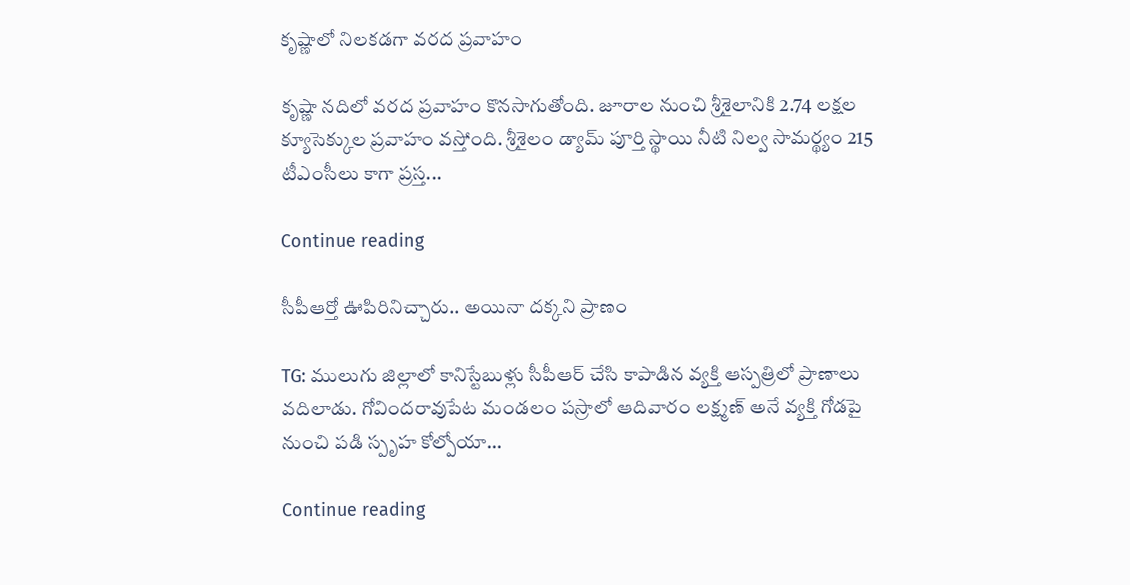కృష్ణాలో నిలకడగా వరద ప్రవాహం

కృష్ణా నదిలో వరద ప్రవాహం కొనసాగుతోంది. జూరాల నుంచి శ్రీశైలానికి 2.74 లక్షల క్యూసెక్కుల ప్రవాహం వస్తోంది. శ్రీశైలం డ్యామ్ పూర్తి స్థాయి నీటి నిల్వ సామర్థ్యం 215 టీఎంసీలు కాగా ప్రస్త...

Continue reading

సీపీఆర్తో ఊపిరినిచ్చారు.. అయినా దక్కని ప్రాణం

TG: ములుగు జిల్లాలో కానిస్టేబుళ్లు సీపీఆర్ చేసి కాపాడిన వ్యక్తి ఆస్పత్రిలో ప్రాణాలు వదిలాడు. గోవిందరావుపేట మండలం పస్రాలో ఆదివారం లక్ష్మణ్ అనే వ్యక్తి గోడపై నుంచి పడి స్పృహ కోల్పోయా...

Continue reading